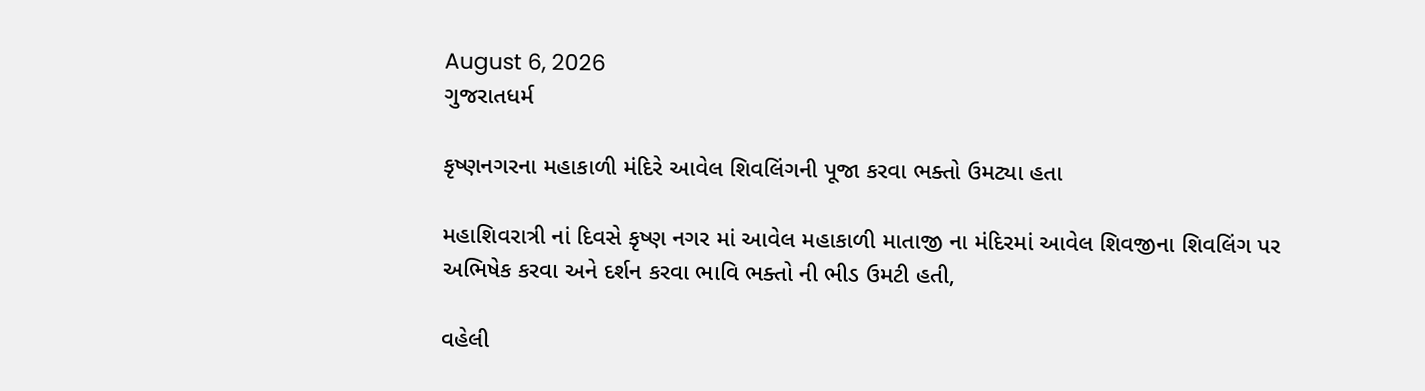August 6, 2026
ગુજરાતધર્મ

કૃષ્ણનગરના મહાકાળી મંદિરે આવેલ શિવલિંગની પૂજા કરવા ભક્તો ઉમટ્યા હતા

મહાશિવરાત્રી નાં દિવસે કૃષ્ણ નગર માં આવેલ મહાકાળી માતાજી ના મંદિરમાં આવેલ શિવજીના શિવલિંગ પર અભિષેક કરવા અને દર્શન કરવા ભાવિ ભક્તો ની ભીડ ઉમટી હતી,

વહેલી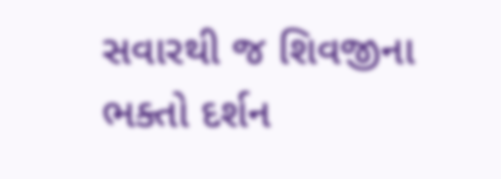સવારથી જ શિવજીના ભક્તો દર્શન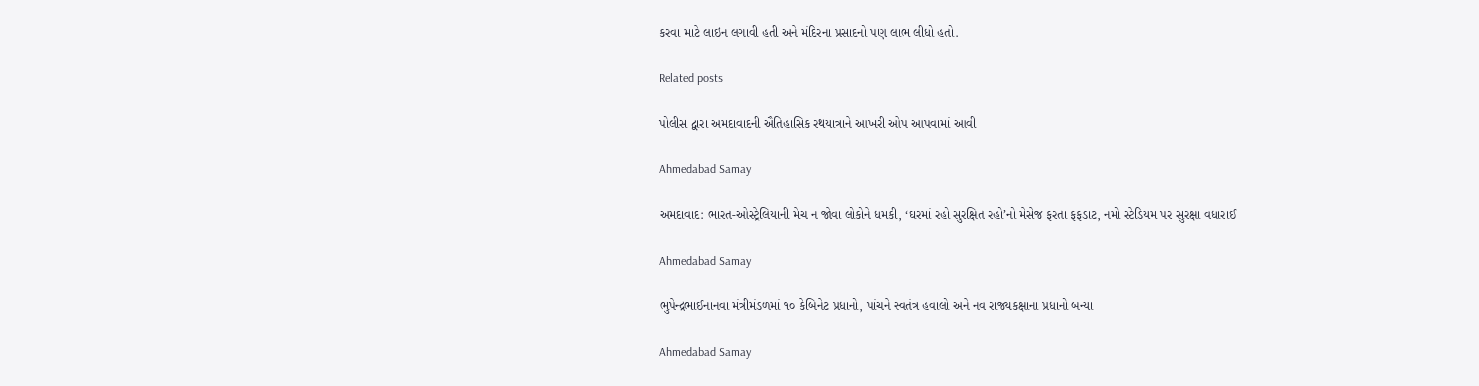કરવા માટે લાઇન લગાવી હતી અને મંદિરના પ્રસાદનો પણ લાભ લીધો હતો.

Related posts

પોલીસ દ્વારા અમદાવાદની ઐતિહાસિક રથયાત્રાને આખરી ઓપ આપવામાં આવી

Ahmedabad Samay

અમદાવાદ: ભારત-ઓસ્ટ્રેલિયાની મેચ ન જોવા લોકોને ધમકી, ‘ઘરમાં રહો સુરક્ષિત રહો’નો મેસેજ ફરતા ફફડાટ, નમો સ્ટેડિયમ પર સુરક્ષા વધારાઈ

Ahmedabad Samay

ભુપેન્દ્રભાઈનાનવા મંત્રીમંડળમાં ૧૦ કેબિનેટ પ્રધાનો, પાંચને સ્વતંત્ર હવાલો અને નવ રાજ્યકક્ષાના પ્રધાનો બન્યા

Ahmedabad Samay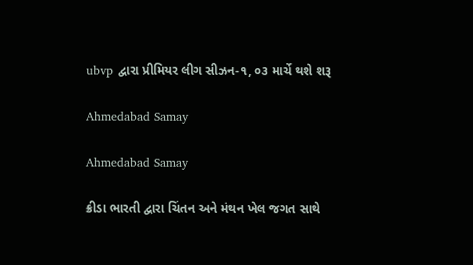ubvp દ્વારા પ્રીમિયર લીગ સીઝન-૧, ૦૩ માર્ચે થશે શરૂ

Ahmedabad Samay

Ahmedabad Samay

ક્રીડા ભારતી દ્વારા ચિંતન અને મંથન ખેલ જગત સાથે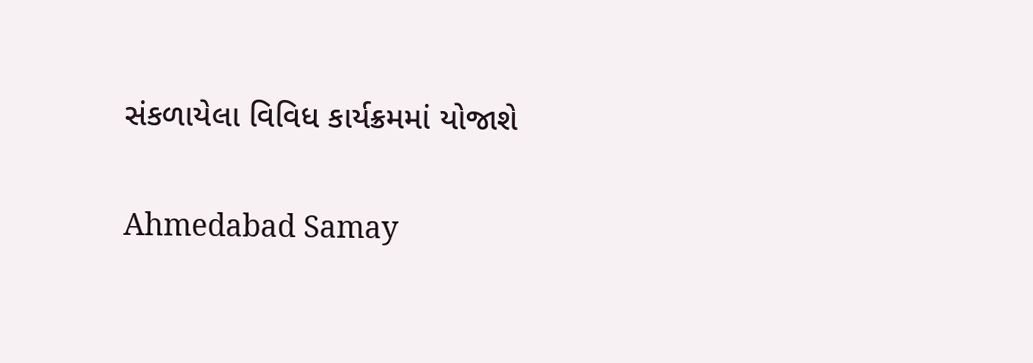સંકળાયેલા વિવિધ કાર્યક્રમમાં યોજાશે

Ahmedabad Samay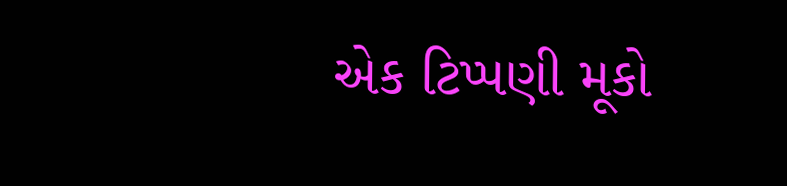એક ટિપ્પણી મૂકો